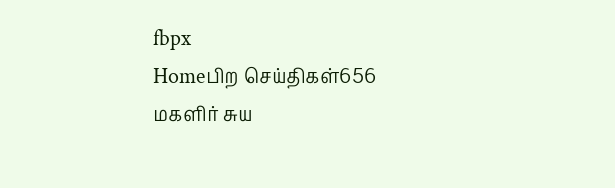fbpx
Homeபிற செய்திகள்656 மகளிர் சுய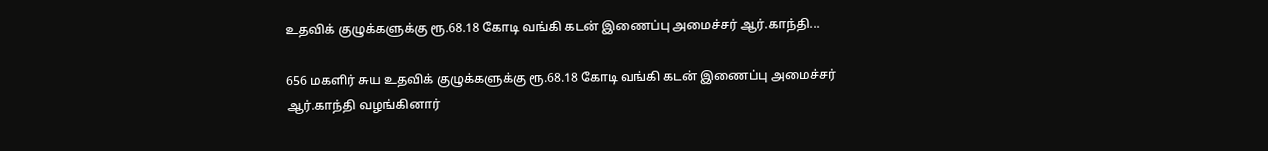உதவிக் குழுக்களுக்கு ரூ.68.18 கோடி வங்கி கடன் இணைப்பு அமைச்சர் ஆர்.காந்தி...

656 மகளிர் சுய உதவிக் குழுக்களுக்கு ரூ.68.18 கோடி வங்கி கடன் இணைப்பு அமைச்சர் ஆர்.காந்தி வழங்கினார்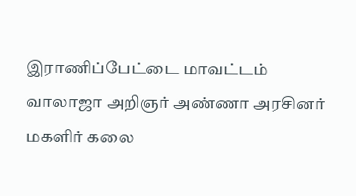இராணிப்பேட்டை மாவட்டம் வாலாஜா அறிஞர் அண்ணா அரசினர் மகளிர் கலை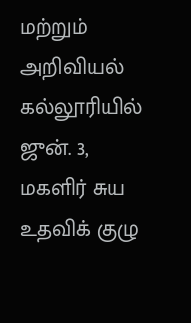மற்றும் அறிவியல் கல்லூரியில் ஜுன். 3, மகளிர் சுய உதவிக் குழு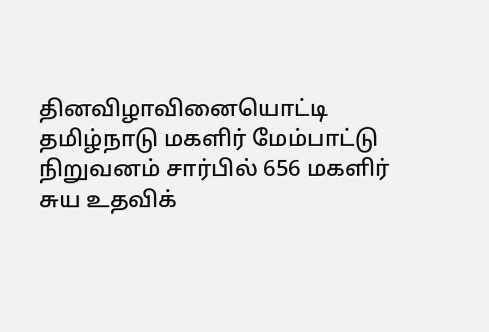தினவிழாவினையொட்டி தமிழ்நாடு மகளிர் மேம்பாட்டு நிறுவனம் சார்பில் 656 மகளிர் சுய உதவிக்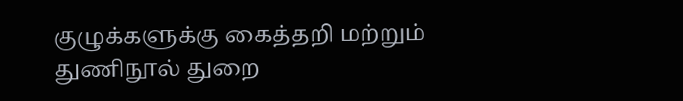குழுக்களுக்கு கைத்தறி மற்றும் துணிநூல் துறை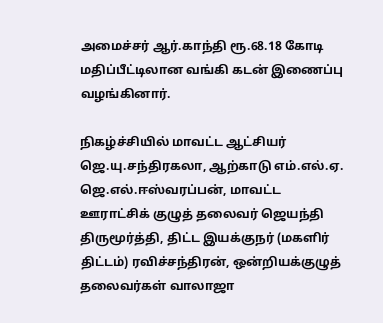அமைச்சர் ஆர்.காந்தி ரூ.68.18 கோடி மதிப்பீட்டிலான வங்கி கடன் இணைப்பு வழங்கினார்.

நிகழ்ச்சியில் மாவட்ட ஆட்சியர் ஜெ.யு.சந்திரகலா, ஆற்காடு எம்.எல்.ஏ. ஜெ.எல்.ஈஸ்வரப்பன், மாவட்ட ஊராட்சிக் குழுத் தலைவர் ஜெயந்தி திருமூர்த்தி, திட்ட இயக்குநர் (மகளிர் திட்டம்) ரவிச்சந்திரன், ஒன்றியக்குழுத் தலைவர்கள் வாலாஜா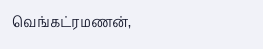வெங்கட்ரமணன்,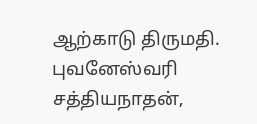ஆற்காடு திருமதி. புவனேஸ்வரி சத்தியநாதன்,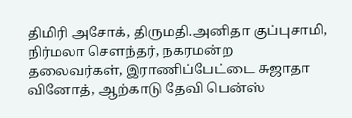திமிரி அசோக், திருமதி.அனிதா குப்புசாமி, நிர்மலா சௌந்தர், நகரமன்ற தலைவர்கள், இராணிப்பேட்டை சுஜாதா வினோத், ஆற்காடு தேவி பென்ஸ்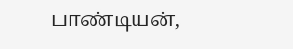பாண்டியன்,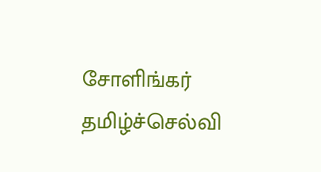சோளிங்கர் தமிழ்ச்செல்வி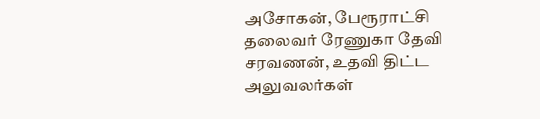அசோகன், பேரூராட்சி தலைவர் ரேணுகா தேவி சரவணன், உதவி திட்ட அலுவலர்கள்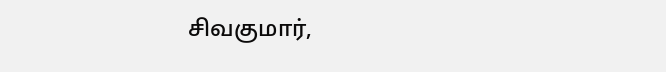சிவகுமார்,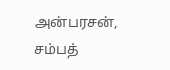அன்பரசன், சம்பத்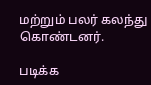மற்றும் பலர் கலந்து கொண்டனர்.

படிக்க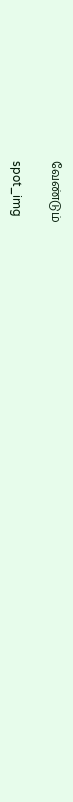வேண்டும்

spot_img